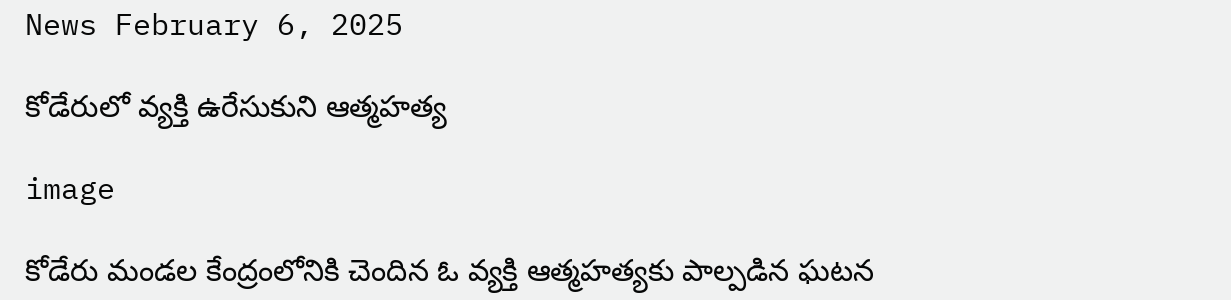News February 6, 2025

కోడేరులో వ్యక్తి ఉరేసుకుని ఆత్మహత్య

image

కోడేరు మండల కేంద్రంలోనికి చెందిన ఓ వ్యక్తి ఆత్మహత్యకు పాల్పడిన ఘటన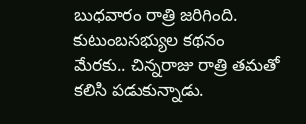బుధవారం రాత్రి జరిగింది. కుటుంబసభ్యుల కథనం మేరకు.. చిన్నరాజు రాత్రి తమతో కలిసి పడుకున్నాడు.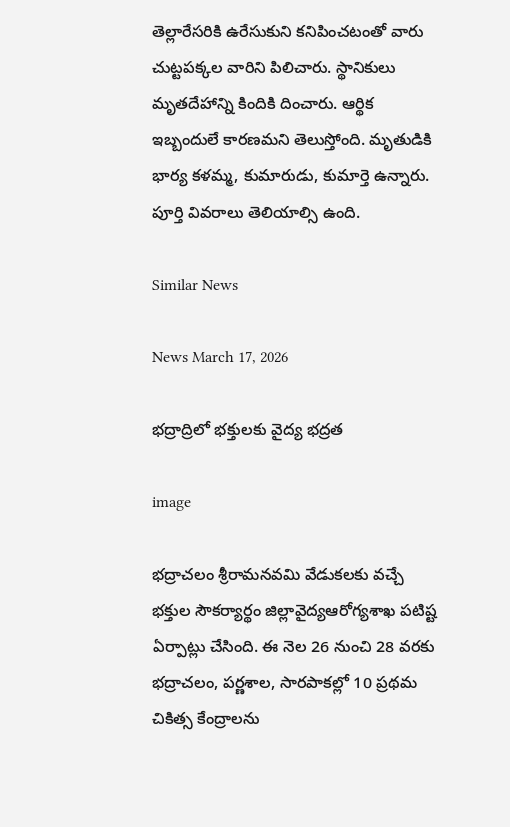తెల్లారేసరికి ఉరేసుకుని కనిపించటంతో వారు చుట్టపక్కల వారిని పిలిచారు. స్థానికులు మృతదేహాన్ని కిందికి దించారు. ఆర్థిక ఇబ్బందులే కారణమని తెలుస్తోంది. మృతుడికి భార్య కళమ్మ, కుమారుడు, కుమార్తె ఉన్నారు. పూర్తి వివరాలు తెలియాల్సి ఉంది.

Similar News

News March 17, 2026

భద్రాద్రిలో భక్తులకు వైద్య భద్రత

image

భద్రాచలం శ్రీరామనవమి వేడుకలకు వచ్చే భక్తుల సౌకర్యార్థం జిల్లావైద్యఆరోగ్యశాఖ పటిష్ట ఏర్పాట్లు చేసింది. ఈ నెల 26 నుంచి 28 వరకు భద్రాచలం, పర్ణశాల, సారపాకల్లో 10 ప్రథమ చికిత్స కేంద్రాలను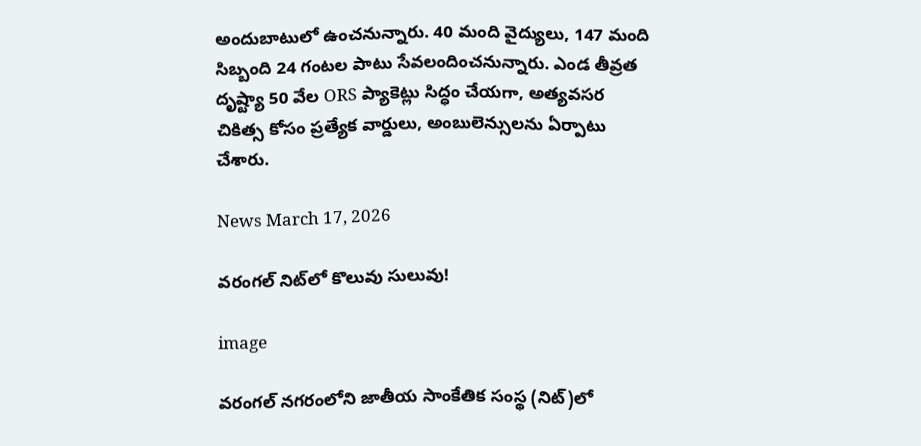అందుబాటులో ఉంచనున్నారు. 40 మంది వైద్యులు, 147 మంది సిబ్బంది 24 గంటల పాటు సేవలందించనున్నారు. ఎండ తీవ్రత దృష్ట్యా 50 వేల ORS ప్యాకెట్లు సిద్ధం చేయగా, అత్యవసర చికిత్స కోసం ప్రత్యేక వార్డులు, అంబులెన్సులను ఏర్పాటు చేశారు.

News March 17, 2026

వరంగల్ నిట్‌లో కొలువు సులువు!

image

వరంగల్ నగరంలోని జాతీయ సాంకేతిక సంస్థ (నిట్)లో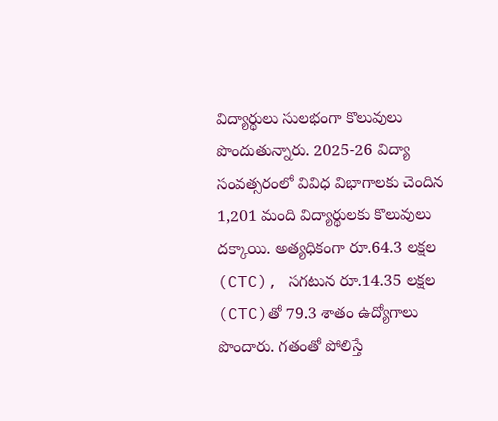విద్యార్థులు సులభంగా కొలువులు పొందుతున్నారు. 2025-26 విద్యా సంవత్సరంలో వివిధ విభాగాలకు చెందిన 1,201 మంది విద్యార్థులకు కొలువులు దక్కాయి. అత్యధికంగా రూ.64.3 లక్షల (CTC), సగటున రూ.14.35 లక్షల (CTC)తో 79.3 శాతం ఉద్యోగాలు పొందారు. గతంతో పోలిస్తే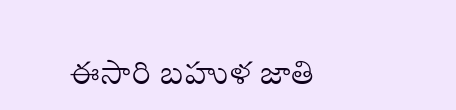ఈసారి బహుళ జాతి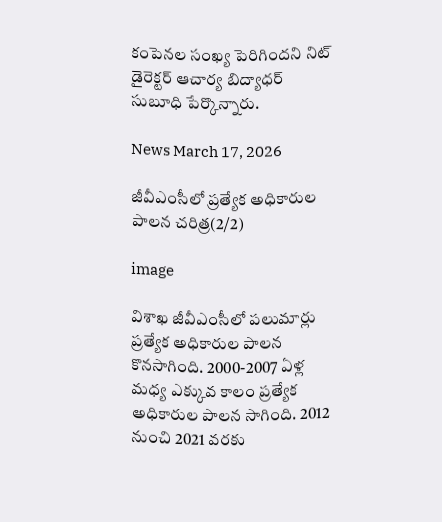కంపెనల సంఖ్య పెరిగిందని నిట్ డైరెక్టర్ ఆచార్య బిద్యాధర్ సుబూధి పేర్కొన్నారు.

News March 17, 2026

జీవీఎంసీలో ప్రత్యేక అధికారుల పాలన చరిత్ర(2/2)

image

విశాఖ జీవీఎంసీలో పలుమార్లు ప్రత్యేక అధికారుల పాలన కొనసాగింది. 2000-2007 ఏళ్ల మధ్య ఎక్కువ కాలం ప్రత్యేక అధికారుల పాలన సాగింది. 2012 నుంచి 2021 వరకు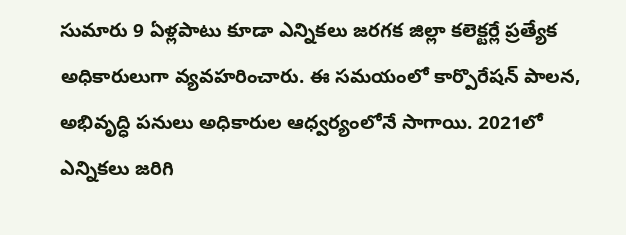సుమారు 9 ఏళ్లపాటు కూడా ఎన్నికలు జరగక జిల్లా కలెక్టర్లే ప్రత్యేక అధికారులుగా వ్యవహరించారు. ఈ సమయంలో కార్పొరేషన్‌ పాలన, అభివృద్ధి పనులు అధికారుల ఆధ్వర్యంలోనే సాగాయి. 2021లో ఎన్నికలు జరిగి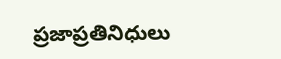ప్రజాప్రతినిధులు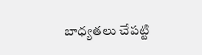బాధ్యతలు చేపట్టి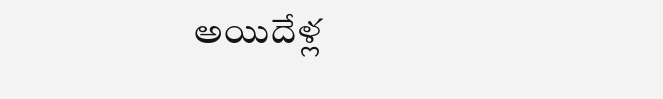అయిదేళ్ల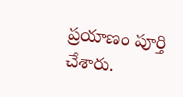ప్రయాణం పూర్తి చేశారు.